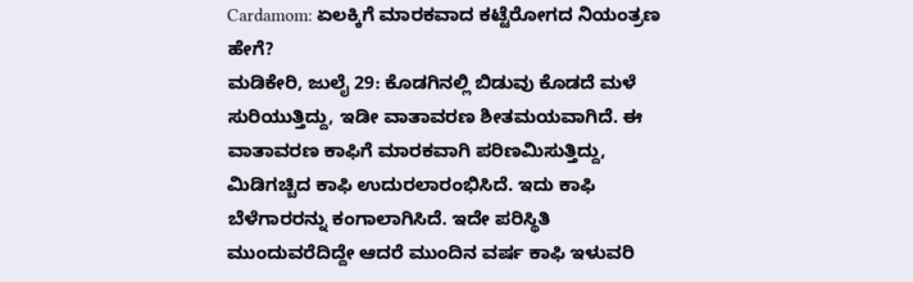Cardamom: ಏಲಕ್ಕಿಗೆ ಮಾರಕವಾದ ಕಟ್ಟೆರೋಗದ ನಿಯಂತ್ರಣ ಹೇಗೆ?
ಮಡಿಕೇರಿ, ಜುಲೈ 29: ಕೊಡಗಿನಲ್ಲಿ ಬಿಡುವು ಕೊಡದೆ ಮಳೆ ಸುರಿಯುತ್ತಿದ್ದು, ಇಡೀ ವಾತಾವರಣ ಶೀತಮಯವಾಗಿದೆ. ಈ ವಾತಾವರಣ ಕಾಫಿಗೆ ಮಾರಕವಾಗಿ ಪರಿಣಮಿಸುತ್ತಿದ್ದು, ಮಿಡಿಗಚ್ಚಿದ ಕಾಫಿ ಉದುರಲಾರಂಭಿಸಿದೆ. ಇದು ಕಾಫಿ ಬೆಳೆಗಾರರನ್ನು ಕಂಗಾಲಾಗಿಸಿದೆ. ಇದೇ ಪರಿಸ್ಥಿತಿ ಮುಂದುವರೆದಿದ್ದೇ ಆದರೆ ಮುಂದಿನ ವರ್ಷ ಕಾಫಿ ಇಳುವರಿ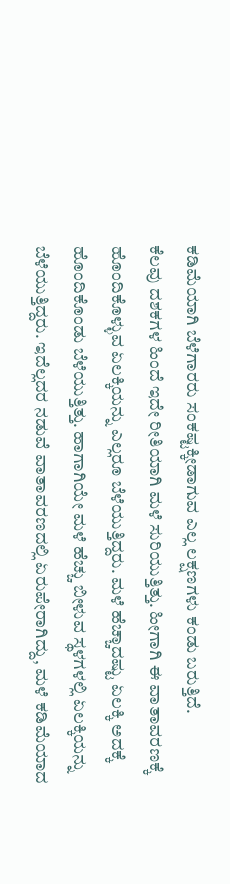ಕಡಿಮೆಯಾಗಿ ಬೆಳೆಗಾರರು ಸಂಕಷ್ಟಕ್ಕೀಡಾಗುವ ಎಲ್ಲ ಲಕ್ಷಣಗಳು ಕಂಡು ಬರುತ್ತಿದೆ.
ಕೆಲವು ದಶಕಗಳ ಹಿಂದೆ ಇದೇ ರೀತಿಯಾಗಿ ಮಳೆ ಸುರಿಯುತ್ತಿತ್ತು. ಹೀಗಾಗಿ ಈ ವಾತಾವರಣಕ್ಕೆ ಹೊಂದಿಕೊಳ್ಳುವ ಏಲಕ್ಕಿಯನ್ನು ಎಲ್ಲರೂ ಬೆಳೆಯುತ್ತಿದ್ದರು. ಮಳೆ ಹೆಚ್ಚಾದಷ್ಟು ಏಲಕ್ಕಿ ಅದಕ್ಕೆ ಹೊಂದಿಕೊಂಡು ಬೆಳೆಯುತ್ತಿತ್ತು. ಹಾಗಾಗಿಯೇ ಮಳೆ ಹೆಚ್ಚು ಬೀಳುವ ಸ್ಥಳಗಳಲ್ಲಿ ಏಲಕ್ಕಿಯನ್ನು ಬೆಳೆಯುತ್ತಿದ್ದರು. ಇದೆಲ್ಲದರ ನಡುವೆ ವಾತಾವರಣದಲ್ಲಿ ಏರುಪೇರಾಗಿದ್ದು, ಮಳೆ ಕಡಿಮೆಯಾದ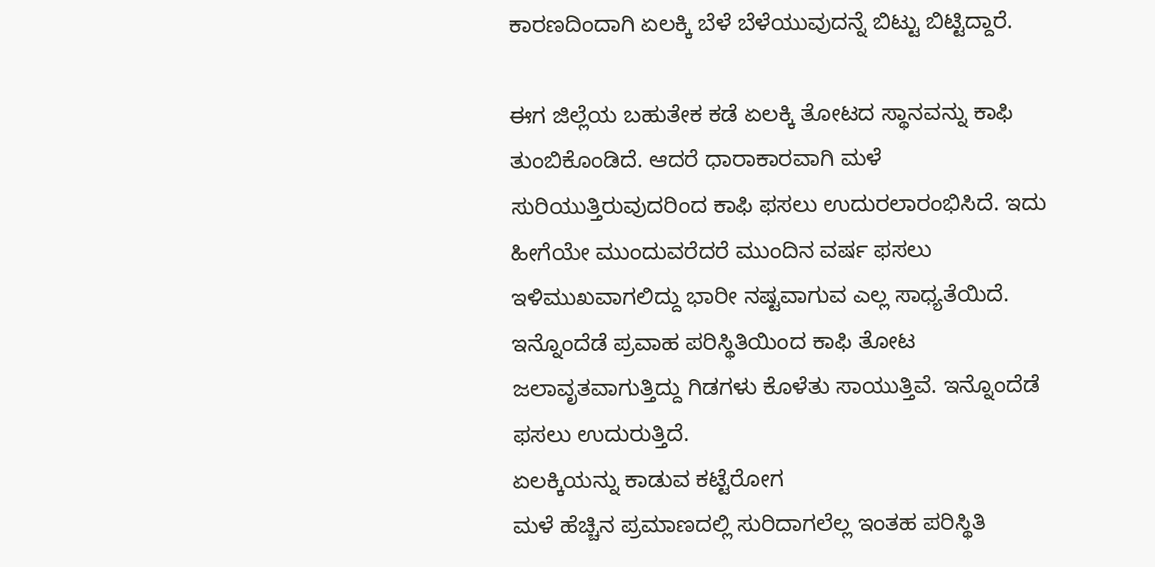ಕಾರಣದಿಂದಾಗಿ ಏಲಕ್ಕಿ ಬೆಳೆ ಬೆಳೆಯುವುದನ್ನೆ ಬಿಟ್ಟು ಬಿಟ್ಟಿದ್ದಾರೆ.

ಈಗ ಜಿಲ್ಲೆಯ ಬಹುತೇಕ ಕಡೆ ಏಲಕ್ಕಿ ತೋಟದ ಸ್ಥಾನವನ್ನು ಕಾಫಿ ತುಂಬಿಕೊಂಡಿದೆ. ಆದರೆ ಧಾರಾಕಾರವಾಗಿ ಮಳೆ ಸುರಿಯುತ್ತಿರುವುದರಿಂದ ಕಾಫಿ ಫಸಲು ಉದುರಲಾರಂಭಿಸಿದೆ. ಇದು ಹೀಗೆಯೇ ಮುಂದುವರೆದರೆ ಮುಂದಿನ ವರ್ಷ ಫಸಲು ಇಳಿಮುಖವಾಗಲಿದ್ದು ಭಾರೀ ನಷ್ಟವಾಗುವ ಎಲ್ಲ ಸಾಧ್ಯತೆಯಿದೆ. ಇನ್ನೊಂದೆಡೆ ಪ್ರವಾಹ ಪರಿಸ್ಥಿತಿಯಿಂದ ಕಾಫಿ ತೋಟ ಜಲಾವೃತವಾಗುತ್ತಿದ್ದು ಗಿಡಗಳು ಕೊಳೆತು ಸಾಯುತ್ತಿವೆ. ಇನ್ನೊಂದೆಡೆ ಫಸಲು ಉದುರುತ್ತಿದೆ.
ಏಲಕ್ಕಿಯನ್ನು ಕಾಡುವ ಕಟ್ಟೆರೋಗ
ಮಳೆ ಹೆಚ್ಚಿನ ಪ್ರಮಾಣದಲ್ಲಿ ಸುರಿದಾಗಲೆಲ್ಲ ಇಂತಹ ಪರಿಸ್ಥಿತಿ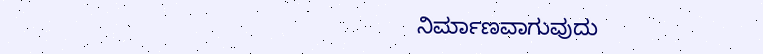ನಿರ್ಮಾಣವಾಗುವುದು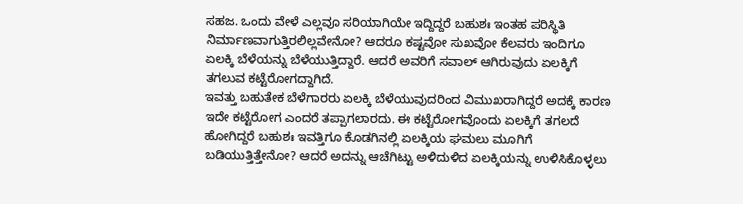ಸಹಜ. ಒಂದು ವೇಳೆ ಎಲ್ಲವೂ ಸರಿಯಾಗಿಯೇ ಇದ್ದಿದ್ದರೆ ಬಹುಶಃ ಇಂತಹ ಪರಿಸ್ಥಿತಿ ನಿರ್ಮಾಣವಾಗುತ್ತಿರಲಿಲ್ಲವೇನೋ? ಆದರೂ ಕಷ್ಟವೋ ಸುಖವೋ ಕೆಲವರು ಇಂದಿಗೂ ಏಲಕ್ಕಿ ಬೆಳೆಯನ್ನು ಬೆಳೆಯುತ್ತಿದ್ದಾರೆ. ಆದರೆ ಅವರಿಗೆ ಸವಾಲ್ ಆಗಿರುವುದು ಏಲಕ್ಕಿಗೆ ತಗಲುವ ಕಟ್ಟೆರೋಗದ್ದಾಗಿದೆ.
ಇವತ್ತು ಬಹುತೇಕ ಬೆಳೆಗಾರರು ಏಲಕ್ಕಿ ಬೆಳೆಯುವುದರಿಂದ ವಿಮುಖರಾಗಿದ್ದರೆ ಅದಕ್ಕೆ ಕಾರಣ ಇದೇ ಕಟ್ಟೆರೋಗ ಎಂದರೆ ತಪ್ಪಾಗಲಾರದು. ಈ ಕಟ್ಟೆರೋಗವೊಂದು ಏಲಕ್ಕಿಗೆ ತಗಲದೆ ಹೋಗಿದ್ದರೆ ಬಹುಶಃ ಇವತ್ತಿಗೂ ಕೊಡಗಿನಲ್ಲಿ ಏಲಕ್ಕಿಯ ಘಮಲು ಮೂಗಿಗೆ ಬಡಿಯುತ್ತಿತ್ತೇನೋ? ಆದರೆ ಅದನ್ನು ಆಚೆಗಿಟ್ಟು ಅಳಿದುಳಿದ ಏಲಕ್ಕಿಯನ್ನು ಉಳಿಸಿಕೊಳ್ಳಲು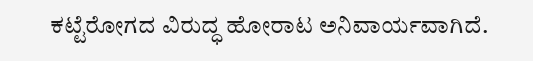ಕಟ್ಟೆರೋಗದ ವಿರುದ್ಧ ಹೋರಾಟ ಅನಿವಾರ್ಯವಾಗಿದೆ.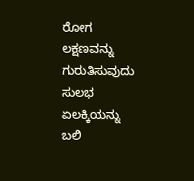ರೋಗ ಲಕ್ಷಣವನ್ನು ಗುರುತಿಸುವುದು ಸುಲಭ
ಏಲಕ್ಕಿಯನ್ನು ಬಲಿ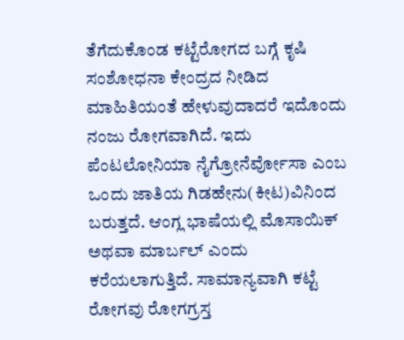ತೆಗೆದುಕೊಂಡ ಕಟ್ಟೆರೋಗದ ಬಗ್ಗೆ ಕೃಷಿ ಸಂಶೋಧನಾ ಕೇಂದ್ರದ ನೀಡಿದ ಮಾಹಿತಿಯಂತೆ ಹೇಳುವುದಾದರೆ ಇದೊಂದು ನಂಜು ರೋಗವಾಗಿದೆ. ಇದು ಪೆಂಟಲೋನಿಯಾ ನೈಗ್ರೋನೆರ್ವೋಸಾ ಎಂಬ ಒಂದು ಜಾತಿಯ ಗಿಡಹೇನು(ಕೀಟ)ವಿನಿಂದ ಬರುತ್ತದೆ. ಆಂಗ್ಲ ಭಾಷೆಯಲ್ಲಿ ಮೊಸಾಯಿಕ್ ಅಥವಾ ಮಾರ್ಬಲ್ ಎಂದು ಕರೆಯಲಾಗುತ್ತಿದೆ. ಸಾಮಾನ್ಯವಾಗಿ ಕಟ್ಟೆ ರೋಗವು ರೋಗಗ್ರಸ್ತ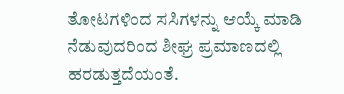ತೋಟಗಳಿಂದ ಸಸಿಗಳನ್ನು ಆಯ್ಕೆ ಮಾಡಿ ನೆಡುವುದರಿಂದ ಶೀಘ್ರ ಪ್ರಮಾಣದಲ್ಲಿ ಹರಡುತ್ತದೆಯಂತೆ.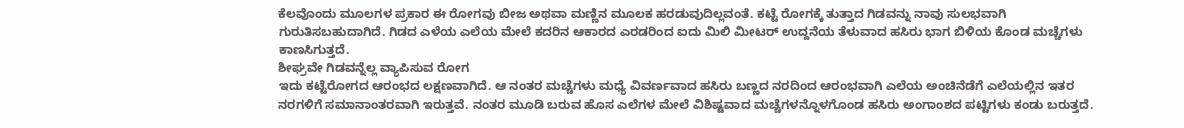ಕೆಲವೊಂದು ಮೂಲಗಳ ಪ್ರಕಾರ ಈ ರೋಗವು ಬೀಜ ಅಥವಾ ಮಣ್ಣಿನ ಮೂಲಕ ಹರಡುವುದಿಲ್ಲವಂತೆ. ಕಟ್ಟೆ ರೋಗಕ್ಕೆ ತುತ್ತಾದ ಗಿಡವನ್ನು ನಾವು ಸುಲಭವಾಗಿ ಗುರುತಿಸಬಹುದಾಗಿದೆ. ಗಿಡದ ಎಳೆಯ ಎಲೆಯ ಮೇಲೆ ಕದರಿನ ಆಕಾರದ ಎರಡರಿಂದ ಐದು ಮಿಲಿ ಮೀಟರ್ ಉದ್ದನೆಯ ತೆಳುವಾದ ಹಸಿರು ಭಾಗ ಬಿಳಿಯ ಕೊಂಡ ಮಚ್ಚೆಗಳು ಕಾಣಸಿಗುತ್ತದೆ.
ಶೀಘ್ರವೇ ಗಿಡವನ್ನೆಲ್ಲ ವ್ಯಾಪಿಸುವ ರೋಗ
ಇದು ಕಟ್ಟೆರೋಗದ ಆರಂಭದ ಲಕ್ಷಣವಾಗಿದೆ. ಆ ನಂತರ ಮಚ್ಚೆಗಳು ಮಧ್ಯೆ ವಿವರ್ಣವಾದ ಹಸಿರು ಬಣ್ಣದ ನರದಿಂದ ಆರಂಭವಾಗಿ ಎಲೆಯ ಅಂಚಿನೆಡೆಗೆ ಎಲೆಯಲ್ಲಿನ ಇತರ ನರಗಳಿಗೆ ಸಮಾನಾಂತರವಾಗಿ ಇರುತ್ತವೆ. ನಂತರ ಮೂಡಿ ಬರುವ ಹೊಸ ಎಲೆಗಳ ಮೇಲೆ ವಿಶಿಷ್ಟವಾದ ಮಚ್ಚೆಗಳನ್ನೊಳಗೊಂಡ ಹಸಿರು ಅಂಗಾಂಶದ ಪಟ್ಟಿಗಳು ಕಂಡು ಬರುತ್ತದೆ.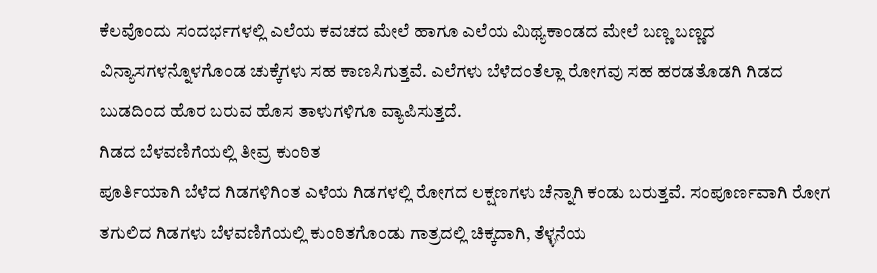ಕೆಲವೊಂದು ಸಂದರ್ಭಗಳಲ್ಲಿ ಎಲೆಯ ಕವಚದ ಮೇಲೆ ಹಾಗೂ ಎಲೆಯ ಮಿಥ್ಯಕಾಂಡದ ಮೇಲೆ ಬಣ್ಣ ಬಣ್ಣದ ವಿನ್ಯಾಸಗಳನ್ನೊಳಗೊಂಡ ಚುಕ್ಕೆಗಳು ಸಹ ಕಾಣಸಿಗುತ್ತವೆ. ಎಲೆಗಳು ಬೆಳೆದಂತೆಲ್ಲಾ ರೋಗವು ಸಹ ಹರಡತೊಡಗಿ ಗಿಡದ ಬುಡದಿಂದ ಹೊರ ಬರುವ ಹೊಸ ತಾಳುಗಳಿಗೂ ವ್ಯಾಪಿಸುತ್ತದೆ.
ಗಿಡದ ಬೆಳವಣಿಗೆಯಲ್ಲಿ ತೀವ್ರ ಕುಂಠಿತ
ಪೂರ್ತಿಯಾಗಿ ಬೆಳೆದ ಗಿಡಗಳಿಗಿಂತ ಎಳೆಯ ಗಿಡಗಳಲ್ಲಿ ರೋಗದ ಲಕ್ಷಣಗಳು ಚೆನ್ನಾಗಿ ಕಂಡು ಬರುತ್ತವೆ. ಸಂಪೂರ್ಣವಾಗಿ ರೋಗ ತಗುಲಿದ ಗಿಡಗಳು ಬೆಳವಣಿಗೆಯಲ್ಲಿ ಕುಂಠಿತಗೊಂಡು ಗಾತ್ರದಲ್ಲಿ ಚಿಕ್ಕದಾಗಿ, ತೆಳ್ಳನೆಯ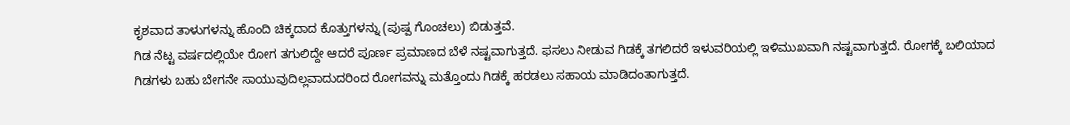ಕೃಶವಾದ ತಾಳುಗಳನ್ನು ಹೊಂದಿ ಚಿಕ್ಕದಾದ ಕೊತ್ತುಗಳನ್ನು (ಪುಷ್ಪ ಗೊಂಚಲು) ಬಿಡುತ್ತವೆ.
ಗಿಡ ನೆಟ್ಟ ವರ್ಷದಲ್ಲಿಯೇ ರೋಗ ತಗುಲಿದ್ದೇ ಆದರೆ ಪೂರ್ಣ ಪ್ರಮಾಣದ ಬೆಳೆ ನಷ್ಟವಾಗುತ್ತದೆ. ಫಸಲು ನೀಡುವ ಗಿಡಕ್ಕೆ ತಗಲಿದರೆ ಇಳುವರಿಯಲ್ಲಿ ಇಳಿಮುಖವಾಗಿ ನಷ್ಟವಾಗುತ್ತದೆ. ರೋಗಕ್ಕೆ ಬಲಿಯಾದ ಗಿಡಗಳು ಬಹು ಬೇಗನೇ ಸಾಯುವುದಿಲ್ಲವಾದುದರಿಂದ ರೋಗವನ್ನು ಮತ್ತೊಂದು ಗಿಡಕ್ಕೆ ಹರಡಲು ಸಹಾಯ ಮಾಡಿದಂತಾಗುತ್ತದೆ.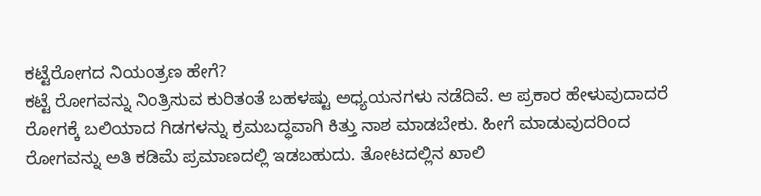ಕಟ್ಟೆರೋಗದ ನಿಯಂತ್ರಣ ಹೇಗೆ?
ಕಟ್ಟೆ ರೋಗವನ್ನು ನಿಂತ್ರಿಸುವ ಕುರಿತಂತೆ ಬಹಳಷ್ಟು ಅಧ್ಯಯನಗಳು ನಡೆದಿವೆ. ಆ ಪ್ರಕಾರ ಹೇಳುವುದಾದರೆ ರೋಗಕ್ಕೆ ಬಲಿಯಾದ ಗಿಡಗಳನ್ನು ಕ್ರಮಬದ್ಧವಾಗಿ ಕಿತ್ತು ನಾಶ ಮಾಡಬೇಕು. ಹೀಗೆ ಮಾಡುವುದರಿಂದ ರೋಗವನ್ನು ಅತಿ ಕಡಿಮೆ ಪ್ರಮಾಣದಲ್ಲಿ ಇಡಬಹುದು. ತೋಟದಲ್ಲಿನ ಖಾಲಿ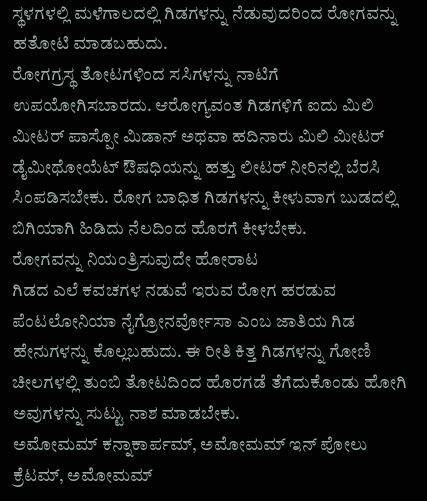ಸ್ಥಳಗಳಲ್ಲಿ ಮಳೆಗಾಲದಲ್ಲಿ ಗಿಡಗಳನ್ನು ನೆಡುವುದರಿಂದ ರೋಗವನ್ನು ಹತೋಟಿ ಮಾಡಬಹುದು.
ರೋಗಗ್ರಸ್ಥ ತೋಟಗಳಿಂದ ಸಸಿಗಳನ್ನು ನಾಟಿಗೆ ಉಪಯೋಗಿಸಬಾರದು. ಆರೋಗ್ಯವಂತ ಗಿಡಗಳಿಗೆ ಐದು ಮಿಲಿ ಮೀಟರ್ ಪಾಸ್ಪೋ ಮಿಡಾನ್ ಅಥವಾ ಹದಿನಾರು ಮಿಲಿ ಮೀಟರ್ ಡೈಮೀಥೋಯೆಟ್ ಔಷಧಿಯನ್ನು ಹತ್ತು ಲೀಟರ್ ನೀರಿನಲ್ಲಿ ಬೆರಸಿ ಸಿಂಪಡಿಸಬೇಕು. ರೋಗ ಬಾಧಿತ ಗಿಡಗಳನ್ನು ಕೀಳುವಾಗ ಬುಡದಲ್ಲಿ ಬಿಗಿಯಾಗಿ ಹಿಡಿದು ನೆಲದಿಂದ ಹೊರಗೆ ಕೀಳಬೇಕು.
ರೋಗವನ್ನು ನಿಯಂತ್ರಿಸುವುದೇ ಹೋರಾಟ
ಗಿಡದ ಎಲೆ ಕವಚಗಳ ನಡುವೆ ಇರುವ ರೋಗ ಹರಡುವ ಪೆಂಟಲೋನಿಯಾ ನೈಗ್ರೋನರ್ವೋಸಾ ಎಂಬ ಜಾತಿಯ ಗಿಡ ಹೇನುಗಳನ್ನು ಕೊಲ್ಲಬಹುದು. ಈ ರೀತಿ ಕಿತ್ತ ಗಿಡಗಳನ್ನು ಗೋಣಿ ಚೀಲಗಳಲ್ಲಿ ತುಂಬಿ ತೋಟದಿಂದ ಹೊರಗಡೆ ತೆಗೆದುಕೊಂಡು ಹೋಗಿ ಅವುಗಳನ್ನು ಸುಟ್ಟು ನಾಶ ಮಾಡಬೇಕು.
ಅಮೋಮಮ್ ಕನ್ನಾಕಾರ್ಪಮ್, ಅಮೋಮಮ್ ಇನ್ ಪೋಲು ಕ್ರೆಟಮ್, ಅಮೋಮಮ್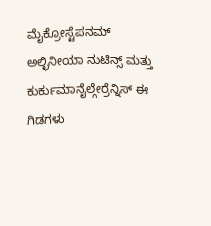ಮೈಕ್ರೋಸ್ಟೆಪನಮ್ ಅಲ್ಛಿನೀಯಾ ನುಟಿನ್ಸ್ ಮತ್ತು ಕುರ್ಕುಮಾನೈಲ್ಗೇರ್ರೆನ್ನಿಸ್ ಈ ಗಿಡಗಳು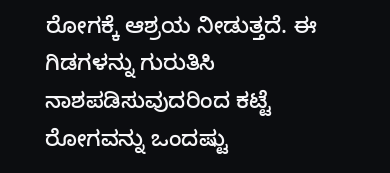ರೋಗಕ್ಕೆ ಆಶ್ರಯ ನೀಡುತ್ತದೆ. ಈ ಗಿಡಗಳನ್ನು ಗುರುತಿಸಿ ನಾಶಪಡಿಸುವುದರಿಂದ ಕಟ್ಟೆ ರೋಗವನ್ನು ಒಂದಷ್ಟು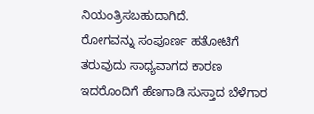ನಿಯಂತ್ರಿಸಬಹುದಾಗಿದೆ.
ರೋಗವನ್ನು ಸಂಪೂರ್ಣ ಹತೋಟಿಗೆ ತರುವುದು ಸಾಧ್ಯವಾಗದ ಕಾರಣ ಇದರೊಂದಿಗೆ ಹೆಣಗಾಡಿ ಸುಸ್ತಾದ ಬೆಳೆಗಾರ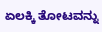ಏಲಕ್ಕಿ ತೋಟವನ್ನು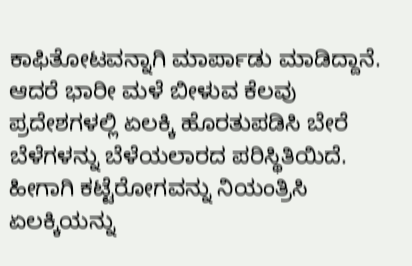ಕಾಫಿತೋಟವನ್ನಾಗಿ ಮಾರ್ಪಾಡು ಮಾಡಿದ್ದಾನೆ. ಆದರೆ ಭಾರೀ ಮಳೆ ಬೀಳುವ ಕೆಲವು ಪ್ರದೇಶಗಳಲ್ಲಿ ಏಲಕ್ಕಿ ಹೊರತುಪಡಿಸಿ ಬೇರೆ ಬೆಳೆಗಳನ್ನು ಬೆಳೆಯಲಾರದ ಪರಿಸ್ಥಿತಿಯಿದೆ. ಹೀಗಾಗಿ ಕಟ್ಟೆರೋಗವನ್ನು ನಿಯಂತ್ರಿಸಿ ಏಲಕ್ಕಿಯನ್ನು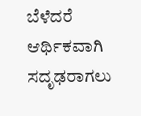ಬೆಳೆದರೆ ಆರ್ಥಿಕವಾಗಿ ಸದೃಢರಾಗಲು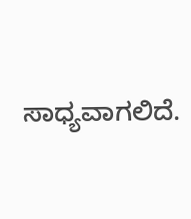ಸಾಧ್ಯವಾಗಲಿದೆ.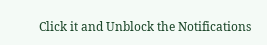Click it and Unblock the Notifications